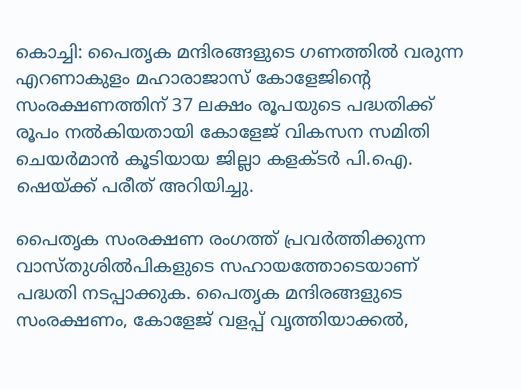കൊച്ചി: പൈതൃക മന്ദിരങ്ങളുടെ ഗണത്തില്‍ വരുന്ന എറണാകുളം മഹാരാജാസ് കോളേജിന്റെ സംരക്ഷണത്തിന് 37 ലക്ഷം രൂപയുടെ പദ്ധതിക്ക് രൂപം നല്‍കിയതായി കോളേജ് വികസന സമിതി ചെയര്‍മാന്‍ കൂടിയായ ജില്ലാ കളക്ടര്‍ പി.ഐ. ഷെയ്ക്ക് പരീത് അറിയിച്ചു.

പൈതൃക സംരക്ഷണ രംഗത്ത് പ്രവര്‍ത്തിക്കുന്ന വാസ്തുശില്‍പികളുടെ സഹായത്തോടെയാണ് പദ്ധതി നടപ്പാക്കുക. പൈതൃക മന്ദിരങ്ങളുടെ സംരക്ഷണം, കോളേജ് വളപ്പ് വൃത്തിയാക്കല്‍,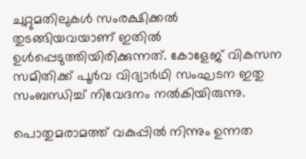ചുറ്റുമതിലുകള്‍ സംരക്ഷിക്കല്‍ തുടങ്ങിയവയാണ് ഇതില്‍ ഉള്‍പ്പെടുത്തിയിരിക്കുന്നത്. കോളേജ് വികസന സമിതിക്ക് പൂര്‍വ വിദ്യാര്‍ഥി സംഘടന ഇതു സംബന്ധിച്ച് നിവേദനം നല്‍കിയിരുന്നു.

പൊതുമരാമത്ത് വകുപ്പില്‍ നിന്നും ഉന്നത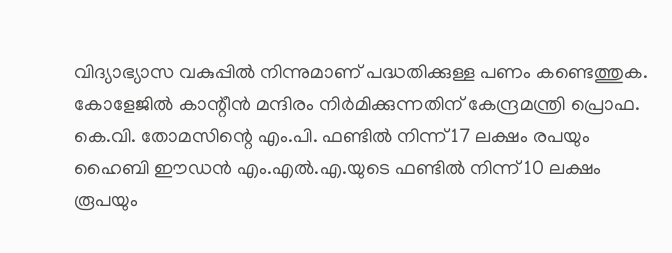വിദ്യാഭ്യാസ വകുപ്പില്‍ നിന്നുമാണ് പദ്ധതിക്കുള്ള പണം കണ്ടെത്തുക. കോളേജില്‍ കാന്റീന്‍ മന്ദിരം നിര്‍മിക്കുന്നതിന് കേന്ദ്രമന്ത്രി പ്രൊഫ. കെ.വി. തോമസിന്റെ എം.പി. ഫണ്ടില്‍ നിന്ന് 17 ലക്ഷം രപയും ഹൈബി ഈഡന്‍ എം.എല്‍.എ.യുടെ ഫണ്ടില്‍ നിന്ന് 10 ലക്ഷം രൂപയും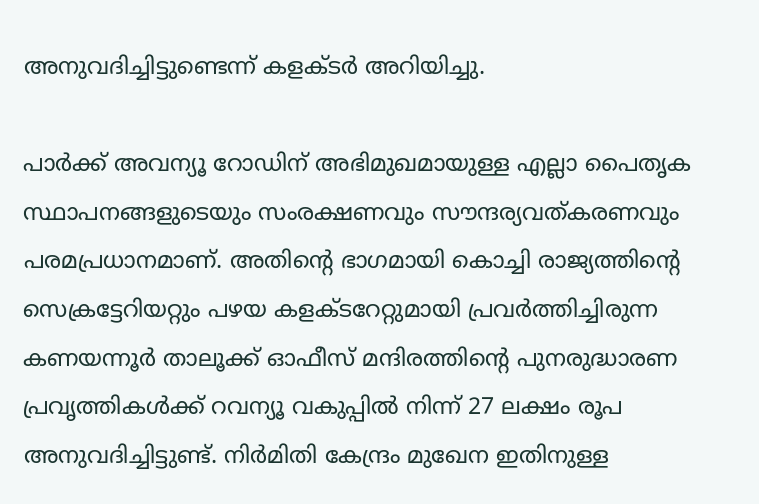അനുവദിച്ചിട്ടുണ്ടെന്ന് കളക്ടര്‍ അറിയിച്ചു.

പാര്‍ക്ക് അവന്യൂ റോഡിന് അഭിമുഖമായുള്ള എല്ലാ പൈതൃക സ്ഥാപനങ്ങളുടെയും സംരക്ഷണവും സൗന്ദര്യവത്കരണവും പരമപ്രധാനമാണ്. അതിന്റെ ഭാഗമായി കൊച്ചി രാജ്യത്തിന്റെ സെക്രട്ടേറിയറ്റും പഴയ കളക്ടറേറ്റുമായി പ്രവര്‍ത്തിച്ചിരുന്ന കണയന്നൂര്‍ താലൂക്ക് ഓഫീസ് മന്ദിരത്തിന്റെ പുനരുദ്ധാരണ പ്രവൃത്തികള്‍ക്ക് റവന്യൂ വകുപ്പില്‍ നിന്ന് 27 ലക്ഷം രൂപ അനുവദിച്ചിട്ടുണ്ട്. നിര്‍മിതി കേന്ദ്രം മുഖേന ഇതിനുള്ള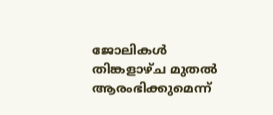ജോലികള്‍ തിങ്കളാഴ്ച മുതല്‍ ആരംഭിക്കുമെന്ന്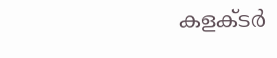കളക്ടര്‍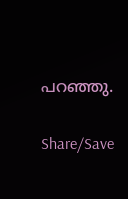പറഞ്ഞു.

Share/Save